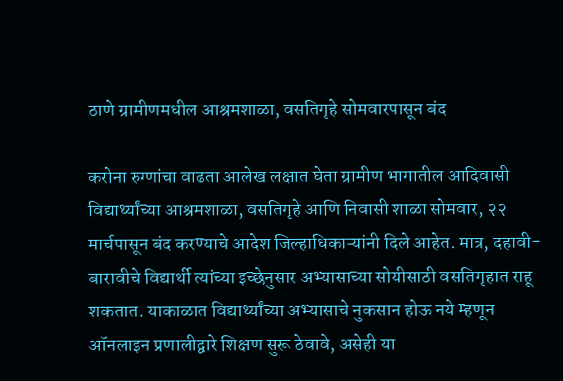ठाणे ग्रामीणमधील आश्रमशाळा, वसतिगृहे सोमवारपासून बंद

करोना रुग्णांचा वाढता आलेख लक्षात घेता ग्रामीण भागातील आदिवासी विद्यार्थ्यांच्या आश्रमशाळा, वसतिगृहे आणि निवासी शाळा सोमवार, २२ मार्चपासून बंद करण्याचे आदेश जिल्हाधिकाऱ्यांनी दिले आहेत. मात्र, दहावी-बारावीचे विद्यार्थी त्यांच्या इच्छेनुसार अभ्यासाच्या सोयीसाठी वसतिगृहात राहू शकतात. याकाळात विद्यार्थ्यांच्या अभ्यासाचे नुकसान होऊ नये म्हणून ऑनलाइन प्रणालीद्वारे शिक्षण सुरू ठेवावे, असेही या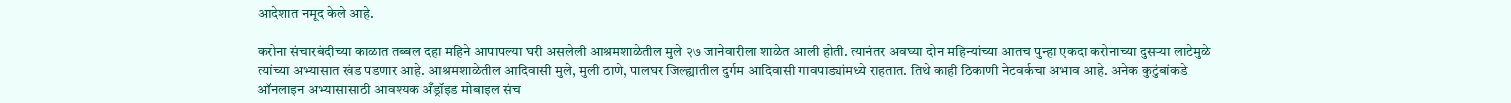आदेशात नमूद केले आहे.

करोना संचारबंदीच्या काळात तब्बल दहा महिने आपापल्या घरी असलेली आश्रमशाळेतील मुले २७ जानेवारीला शाळेत आली होती. त्यानंतर अवघ्या दोन महिन्यांच्या आतच पुन्हा एकदा करोनाच्या दुसऱ्या लाटेमुळे त्यांच्या अभ्यासात खंड पडणार आहे. आश्रमशाळेतील आदिवासी मुले, मुली ठाणे, पालघर जिल्ह्यातील दुर्गम आदिवासी गावपाड्यांमध्ये राहतात. तिथे काही ठिकाणी नेटवर्कचा अभाव आहे. अनेक कुटुंबांकडे ऑनलाइन अभ्यासासाठी आवश्यक अँड्रॉइड मोबाइल संच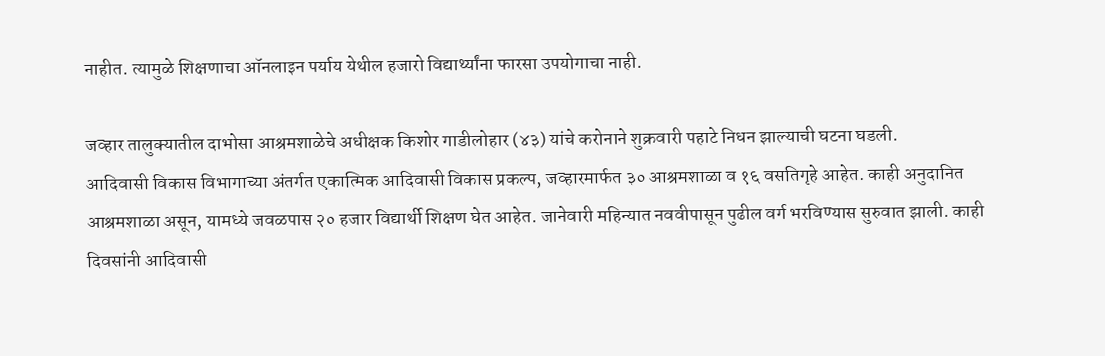नाहीत. त्यामुळे शिक्षणाचा ऑनलाइन पर्याय येथील हजारो विद्यार्थ्यांना फारसा उपयोगाचा नाही.

जव्हार तालुक्यातील दाभोसा आश्रमशाळेचे अधीक्षक किशोर गाडीलोहार (४३) यांचे करोनाने शुक्रवारी पहाटे निधन झाल्याची घटना घडली.
आदिवासी विकास विभागाच्या अंतर्गत एकात्मिक आदिवासी विकास प्रकल्प, जव्हारमार्फत ३० आश्रमशाळा व १६ वसतिगृहे आहेत. काही अनुदानित आश्रमशाळा असून, यामध्ये जवळपास २० हजार विद्यार्थी शिक्षण घेत आहेत. जानेवारी महिन्यात नववीपासून पुढील वर्ग भरविण्यास सुरुवात झाली. काही दिवसांनी आदिवासी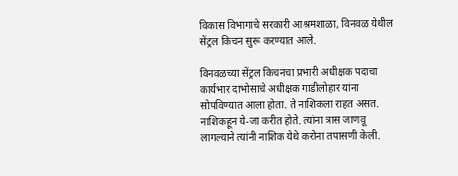विकास विभागाचे सरकारी आश्रमशाळा, विनवळ येथील सेंट्रल किचन सुरू करण्यात आले.

विनवळच्या सेंट्रल किचनचा प्रभारी अधीक्षक पदाचा कार्यभार दाभोसाचे अधीक्षक गाडीलोहार यांना सोपविण्यात आला होता. ते नाशिकला राहत असत. नाशिकहून ये-जा करीत होते. त्यांना त्रास जाणवू लागल्याने त्यांनी नाशिक येथे करोना तपासणी केली.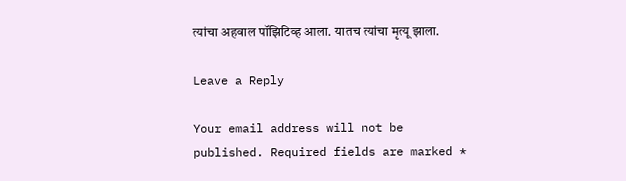त्यांचा अहवाल पॉझिटिव्ह आला. यातच त्यांचा मृत्यू झाला.

Leave a Reply

Your email address will not be published. Required fields are marked *